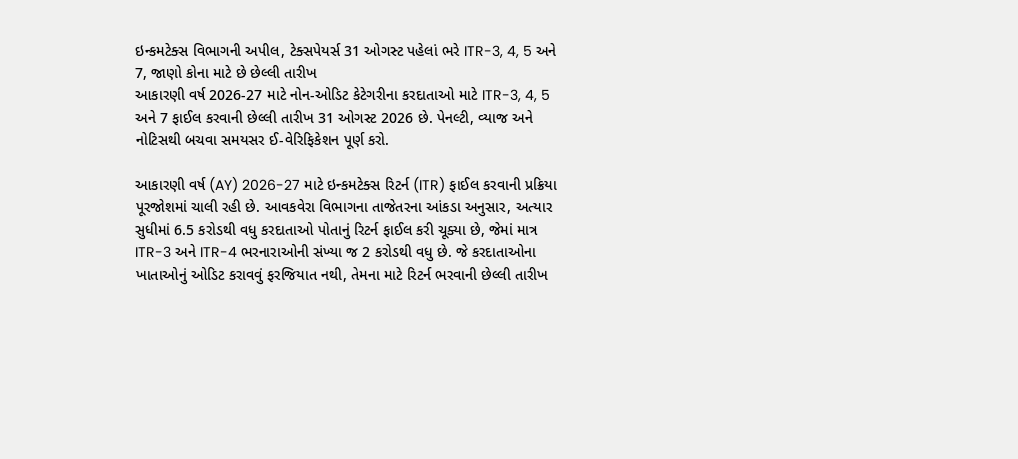ઇન્કમટેક્સ વિભાગની અપીલ, ટેક્સપેયર્સ 31 ઓગસ્ટ પહેલાં ભરે ITR-3, 4, 5 અને 7, જાણો કોના માટે છે છેલ્લી તારીખ
આકારણી વર્ષ 2026-27 માટે નોન-ઓડિટ કેટેગરીના કરદાતાઓ માટે ITR-3, 4, 5 અને 7 ફાઈલ કરવાની છેલ્લી તારીખ 31 ઓગસ્ટ 2026 છે. પેનલ્ટી, વ્યાજ અને નોટિસથી બચવા સમયસર ઈ-વેરિફિકેશન પૂર્ણ કરો.

આકારણી વર્ષ (AY) 2026-27 માટે ઇન્કમટેક્સ રિટર્ન (ITR) ફાઈલ કરવાની પ્રક્રિયા પૂરજોશમાં ચાલી રહી છે. આવકવેરા વિભાગના તાજેતરના આંકડા અનુસાર, અત્યાર સુધીમાં 6.5 કરોડથી વધુ કરદાતાઓ પોતાનું રિટર્ન ફાઈલ કરી ચૂક્યા છે, જેમાં માત્ર ITR-3 અને ITR-4 ભરનારાઓની સંખ્યા જ 2 કરોડથી વધુ છે. જે કરદાતાઓના ખાતાઓનું ઓડિટ કરાવવું ફરજિયાત નથી, તેમના માટે રિટર્ન ભરવાની છેલ્લી તારીખ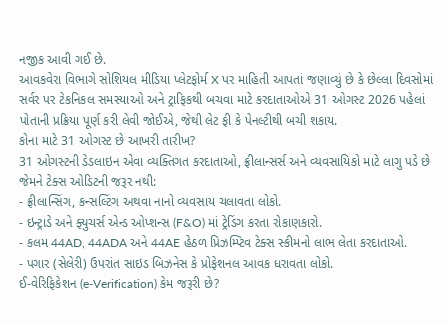નજીક આવી ગઈ છે.
આવકવેરા વિભાગે સોશિયલ મીડિયા પ્લેટફોર્મ X પર માહિતી આપતાં જણાવ્યું છે કે છેલ્લા દિવસોમાં સર્વર પર ટેકનિકલ સમસ્યાઓ અને ટ્રાફિકથી બચવા માટે કરદાતાઓએ 31 ઓગસ્ટ 2026 પહેલાં પોતાની પ્રક્રિયા પૂર્ણ કરી લેવી જોઈએ, જેથી લેટ ફી કે પેનલ્ટીથી બચી શકાય.
કોના માટે 31 ઓગસ્ટ છે આખરી તારીખ?
31 ઓગસ્ટની ડેડલાઇન એવા વ્યક્તિગત કરદાતાઓ, ફ્રીલાન્સર્સ અને વ્યવસાયિકો માટે લાગુ પડે છે જેમને ટેક્સ ઓડિટની જરૂર નથી:
- ફ્રીલાન્સિંગ, કન્સલ્ટિંગ અથવા નાનો વ્યવસાય ચલાવતા લોકો.
- ઇન્ટ્રાડે અને ફ્યુચર્સ એન્ડ ઓપ્શન્સ (F&O) માં ટ્રેડિંગ કરતા રોકાણકારો.
- કલમ 44AD, 44ADA અને 44AE હેઠળ પ્રિઝમ્પ્ટિવ ટેક્સ સ્કીમનો લાભ લેતા કરદાતાઓ.
- પગાર (સેલેરી) ઉપરાંત સાઇડ બિઝનેસ કે પ્રોફેશનલ આવક ધરાવતા લોકો.
ઈ-વેરિફિકેશન (e-Verification) કેમ જરૂરી છે?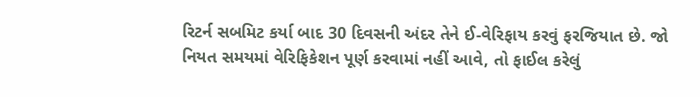રિટર્ન સબમિટ કર્યા બાદ 30 દિવસની અંદર તેને ઈ-વેરિફાય કરવું ફરજિયાત છે. જો નિયત સમયમાં વેરિફિકેશન પૂર્ણ કરવામાં નહીં આવે, તો ફાઈલ કરેલું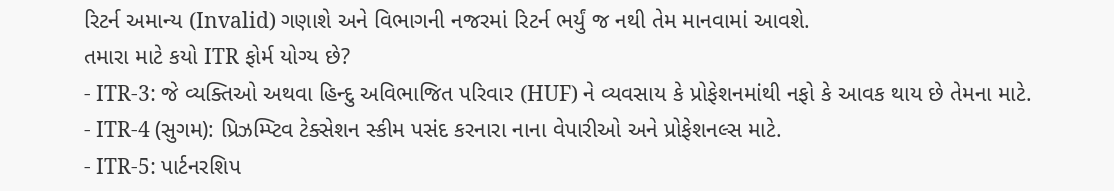રિટર્ન અમાન્ય (Invalid) ગણાશે અને વિભાગની નજરમાં રિટર્ન ભર્યું જ નથી તેમ માનવામાં આવશે.
તમારા માટે કયો ITR ફોર્મ યોગ્ય છે?
- ITR-3: જે વ્યક્તિઓ અથવા હિન્દુ અવિભાજિત પરિવાર (HUF) ને વ્યવસાય કે પ્રોફેશનમાંથી નફો કે આવક થાય છે તેમના માટે.
- ITR-4 (સુગમ): પ્રિઝમ્પ્ટિવ ટેક્સેશન સ્કીમ પસંદ કરનારા નાના વેપારીઓ અને પ્રોફેશનલ્સ માટે.
- ITR-5: પાર્ટનરશિપ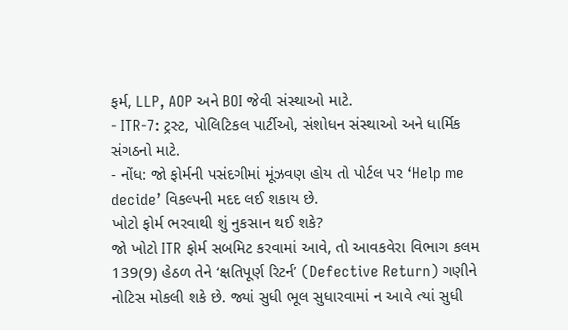ફર્મ, LLP, AOP અને BOI જેવી સંસ્થાઓ માટે.
- ITR-7: ટ્રસ્ટ, પોલિટિકલ પાર્ટીઓ, સંશોધન સંસ્થાઓ અને ધાર્મિક સંગઠનો માટે.
- નોંધ: જો ફોર્મની પસંદગીમાં મૂંઝવણ હોય તો પોર્ટલ પર ‘Help me decide’ વિકલ્પની મદદ લઈ શકાય છે.
ખોટો ફોર્મ ભરવાથી શું નુકસાન થઈ શકે?
જો ખોટો ITR ફોર્મ સબમિટ કરવામાં આવે, તો આવકવેરા વિભાગ કલમ 139(9) હેઠળ તેને ‘ક્ષતિપૂર્ણ રિટર્ન’ (Defective Return) ગણીને નોટિસ મોકલી શકે છે. જ્યાં સુધી ભૂલ સુધારવામાં ન આવે ત્યાં સુધી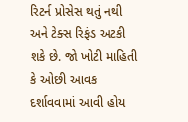રિટર્ન પ્રોસેસ થતું નથી અને ટેક્સ રિફંડ અટકી શકે છે. જો ખોટી માહિતી કે ઓછી આવક દર્શાવવામાં આવી હોય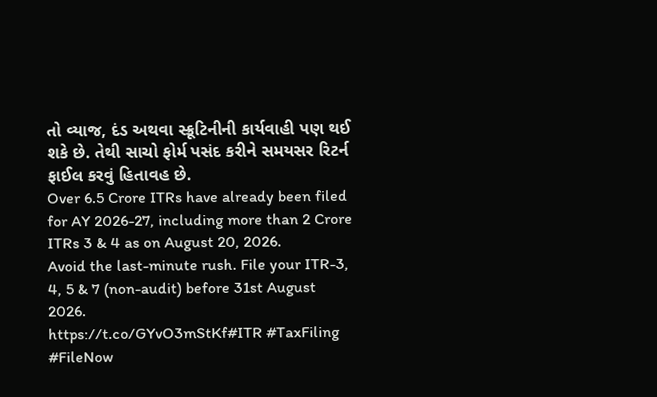તો વ્યાજ, દંડ અથવા સ્ક્રૂટિનીની કાર્યવાહી પણ થઈ શકે છે. તેથી સાચો ફોર્મ પસંદ કરીને સમયસર રિટર્ન ફાઈલ કરવું હિતાવહ છે.
Over 6.5 Crore ITRs have already been filed for AY 2026-27, including more than 2 Crore ITRs 3 & 4 as on August 20, 2026.
Avoid the last-minute rush. File your ITR-3, 4, 5 & 7 (non-audit) before 31st August 2026.
https://t.co/GYvO3mStKf#ITR #TaxFiling #FileNow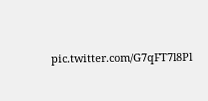pic.twitter.com/G7qFT7l8Pl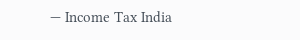— Income Tax India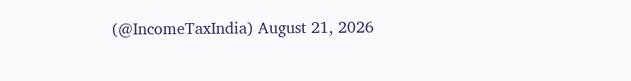(@IncomeTaxIndia) August 21, 2026